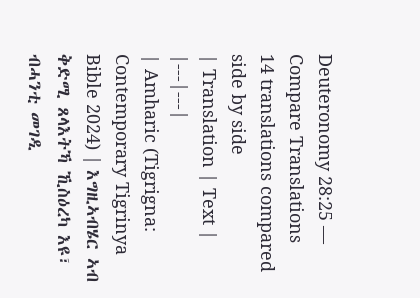Deuteronomy 28:25 — Compare Translations
14 translations compared side by side
| Translation | Text |
|---|---|
| Amharic (Tigrigna: Contemporary Tigrinya Bible 2024) | እግዚኣብሄር ኣብ ቅድሚ ጸላእትኻ ኺስዕረካ እዩ፣ ብሓንቲ መገዲ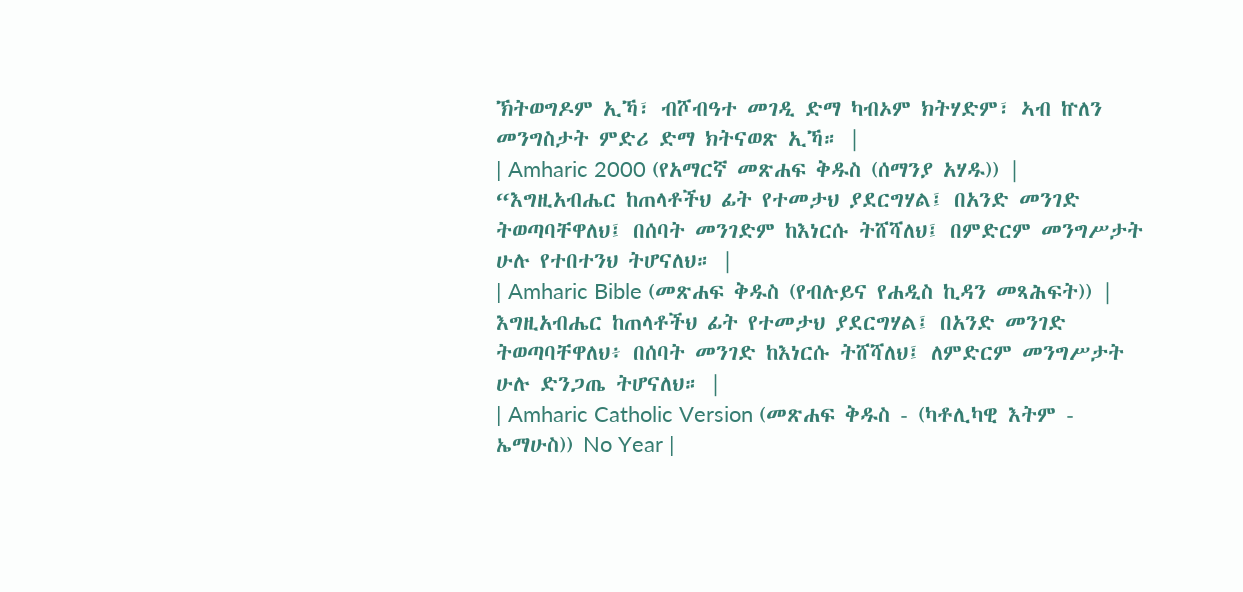ኽትወግዶም ኢኻ፣ ብሾብዓተ መገዲ ድማ ካብኦም ክትሃድም፣ ኣብ ኵለን መንግስታት ምድሪ ድማ ክትናወጽ ኢኻ። |
| Amharic 2000 (የአማርኛ መጽሐፍ ቅዱስ (ሰማንያ አሃዱ)) | “እግዚአብሔር ከጠላቶችህ ፊት የተመታህ ያደርግሃል፤ በአንድ መንገድ ትወጣባቸዋለህ፤ በሰባት መንገድም ከእነርሱ ትሸሻለህ፤ በምድርም መንግሥታት ሁሉ የተበተንህ ትሆናለህ። |
| Amharic Bible (መጽሐፍ ቅዱስ (የብሉይና የሐዲስ ኪዳን መጻሕፍት)) | እግዚአብሔር ከጠላቶችህ ፊት የተመታህ ያደርግሃል፤ በአንድ መንገድ ትወጣባቸዋለህ፥ በሰባት መንገድ ከእነርሱ ትሸሻለህ፤ ለምድርም መንግሥታት ሁሉ ድንጋጤ ትሆናለህ። |
| Amharic Catholic Version (መጽሐፍ ቅዱስ - (ካቶሊካዊ እትም - ኤማሁስ)) No Year |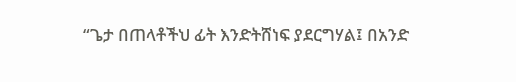“ጌታ በጠላቶችህ ፊት እንድትሸነፍ ያደርግሃል፤ በአንድ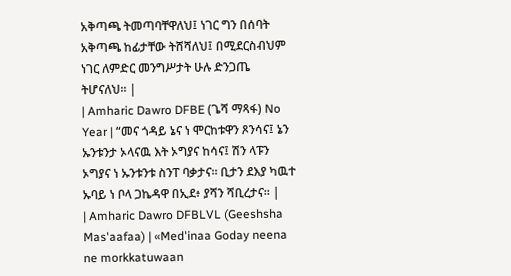አቅጣጫ ትመጣባቸዋለህ፤ ነገር ግን በሰባት አቅጣጫ ከፊታቸው ትሸሻለህ፤ በሚደርስብህም ነገር ለምድር መንግሥታት ሁሉ ድንጋጤ ትሆናለህ። |
| Amharic Dawro DFBE (ጌሻ ማጻፋ) No Year | “መና ጎዳይ ኔና ነ ሞርከቱዋን ጾንሳና፤ ኔን ኡንቱንታ ኦላናዉ እት ኦግያና ከሳና፤ ሽን ላፑን ኦግያና ነ ኡንቱንቱ ስንፐ ባቃታና። ቢታን ደእያ ካዉተ ኡባይ ነ ቦላ ጋኬዳዋ በኢደ፥ ያሻን ሻቢረታና። |
| Amharic Dawro DFBLVL (Geeshsha Mas'aafaa) | «Med'inaa Goday neena ne morkkatuwaan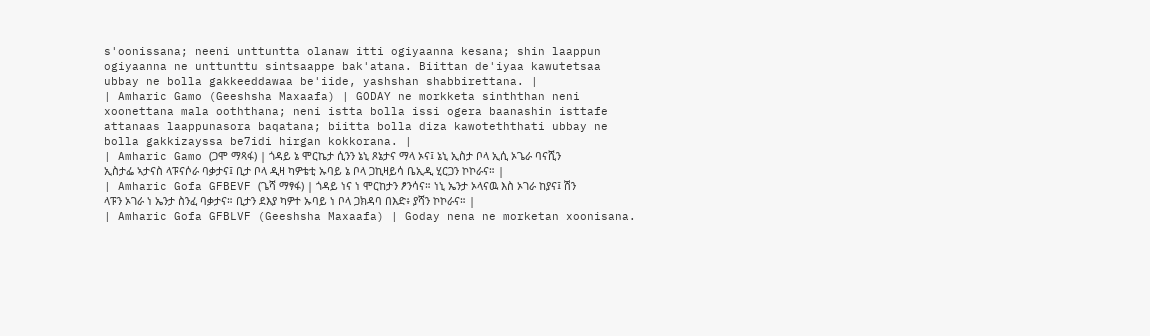s'oonissana; neeni unttuntta olanaw itti ogiyaanna kesana; shin laappun ogiyaanna ne unttunttu sintsaappe bak'atana. Biittan de'iyaa kawutetsaa ubbay ne bolla gakkeeddawaa be'iide, yashshan shabbirettana. |
| Amharic Gamo (Geeshsha Maxaafa) | GODAY ne morkketa sinththan neni xoonettana mala ooththana; neni istta bolla issi ogera baanashin isttafe attanaas laappunasora baqatana; biitta bolla diza kawoteththati ubbay ne bolla gakkizayssa be7idi hirgan kokkorana. |
| Amharic Gamo (ጋሞ ማጻፋ) | ጎዳይ ኔ ሞርኬታ ሲንን ኔኒ ጾኔታና ማላ ኦና፤ ኔኒ ኢስታ ቦላ ኢሲ ኦጌራ ባናሺን ኢስታፌ ኣታናስ ላፑናሶራ ባቃታና፤ ቢታ ቦላ ዲዛ ካዎቴቲ ኡባይ ኔ ቦላ ጋኪዛይሳ ቤኢዲ ሂርጋን ኮኮራና። |
| Amharic Gofa GFBEVF (ጌሻ ማፃፋ) | ጎዳይ ነና ነ ሞርከታን ፆንሳና። ነኒ ኤንታ ኦላናዉ እስ ኦገራ ከያና፤ ሽን ላፑን ኦገራ ነ ኤንታ ስንፈ ባቃታና። ቢታን ደእያ ካዎተ ኡባይ ነ ቦላ ጋክዳባ በእድ፥ ያሻን ኮኮራና። |
| Amharic Gofa GFBLVF (Geeshsha Maxaafa) | Goday nena ne morketan xoonisana.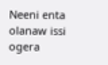Neeni enta olanaw issi ogera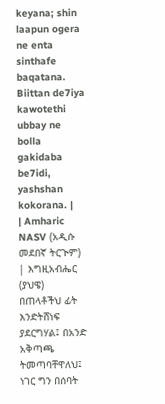keyana; shin laapun ogera ne enta sinthafe baqatana. Biittan de7iya kawotethi ubbay ne bolla gakidaba be7idi, yashshan kokorana. |
| Amharic NASV (አዲሱ መደበኛ ትርጒም) | እግዚአብሔር (ያህዌ) በጠላቶችህ ፊት እንድትሸነፍ ያደርግሃል፤ በአንድ አቅጣጫ ትመጣባቸዋለህ፤ ነገር ግን በሰባት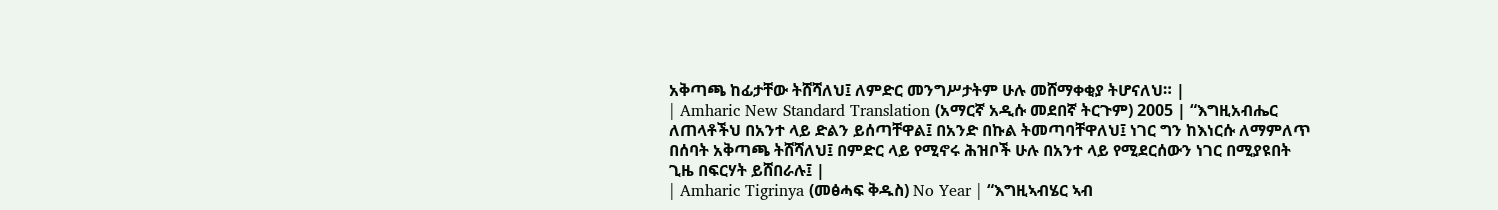አቅጣጫ ከፊታቸው ትሸሻለህ፤ ለምድር መንግሥታትም ሁሉ መሸማቀቂያ ትሆናለህ። |
| Amharic New Standard Translation (አማርኛ አዲሱ መደበኛ ትርጉም) 2005 | “እግዚአብሔር ለጠላቶችህ በአንተ ላይ ድልን ይሰጣቸዋል፤ በአንድ በኩል ትመጣባቸዋለህ፤ ነገር ግን ከእነርሱ ለማምለጥ በሰባት አቅጣጫ ትሸሻለህ፤ በምድር ላይ የሚኖሩ ሕዝቦች ሁሉ በአንተ ላይ የሚደርሰውን ነገር በሚያዩበት ጊዜ በፍርሃት ይሸበራሉ፤ |
| Amharic Tigrinya (መፅሓፍ ቅዱስ) No Year | “እግዚኣብሄር ኣብ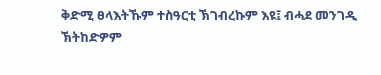ቅድሚ ፀላእትኹም ተስዓርቲ ኽገብረኩም እዩ፤ ብሓደ መንገዲ ኽትከድዎም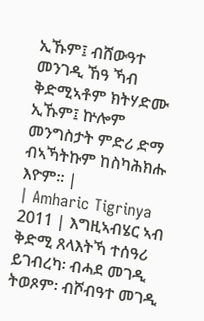ኢኹም፤ ብሸውዓተ መንገዲ ኸዓ ኻብ ቅድሚኣቶም ክትሃድሙ ኢኹም፤ ኵሎም መንግስታት ምድሪ ድማ ብኣኻትኩም ከስካሕክሑ እዮም። |
| Amharic Tigrinya 2011 | እግዚኣብሄር ኣብ ቅድሚ ጸላእትኻ ተሰዓሪ ይገብረካ፡ ብሓደ መገዲ ትወጾም፡ ብሾብዓተ መገዲ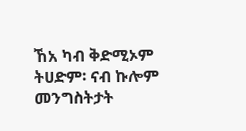ኸአ ካብ ቅድሚኦም ትሀድም፡ ናብ ኩሎም መንግስትታት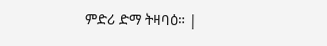ምድሪ ድማ ትዛባዕ። |